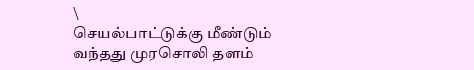\
செயல்பாட்டுக்கு மீண்டும் வந்தது முரசொலி தளம்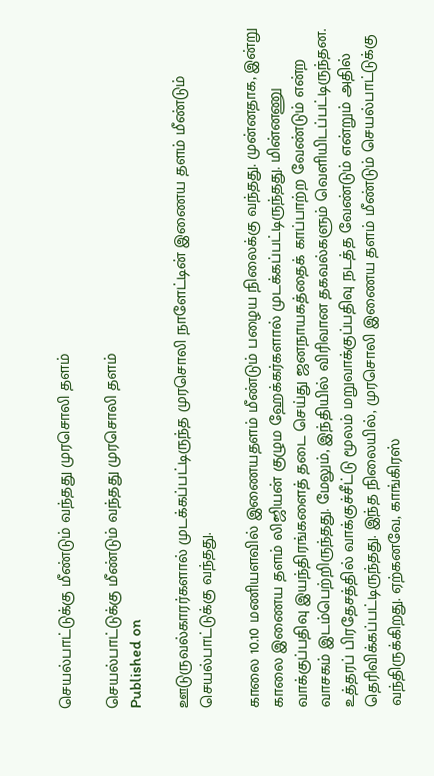செயல்பாட்டுக்கு மீண்டும் வந்தது முரசொலி தளம்

செயல்பாட்டுக்கு மீண்டும் வந்தது முரசொலி தளம்
Published on

ஊடுருவல்காரர்களால் முடக்கப்பட்டிருந்த முரசொலி நாளேட்டின் இணைய தளம் மீண்டும் செயல்பாட்டுக்கு வந்தது.

காலை 10.10 மணியளவில் இணையதளம் மீண்டும் பழைய நிலைக்கு வந்தது. முன்னதாக, இன்று காலை இணைய தளம் லிஜியன் குழும ஹேக்கர்களால் முடக்கப்பட்டிருந்தது. மின்னணு வாக்குப்பதிவு இயந்திரங்களைத் தடை செய்து ஜனநாயகத்தைக் காப்பாற்ற வேண்டும் என்ற வாசகம் இடம்பெற்றிருந்தது. மேலும், இந்தியில் விரிவான தகவல்களும் வெளியிடப்பட்டிருந்தன. உத்தரப் பிரதேசத்தில் வாக்குச்சீட்டு மூலம் மறுவாக்குப்பதிவு நடத்த வேண்டும் என்றும் அதில் தெரிவிக்கப்பட்டிருந்தது. இந்த நிலையில், முரசொலி இணைய தளம் மீண்டும் செயல்பாட்டுக்கு வந்திருக்கிறது. ஏற்கனவே, காங்கிரஸ்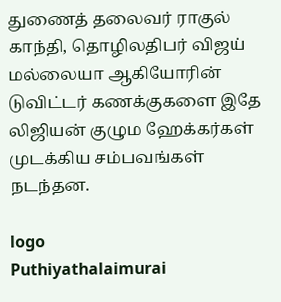துணைத் தலைவர் ராகுல் காந்தி, தொழிலதிபர் விஜய் மல்லையா ஆகியோரின் டுவிட்டர் கணக்குகளை இதே லிஜியன் குழும ஹேக்கர்கள் முடக்கிய சம்பவங்கள் நடந்தன.

logo
Puthiyathalaimurai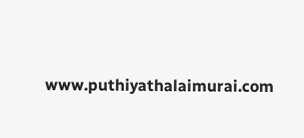www.puthiyathalaimurai.com